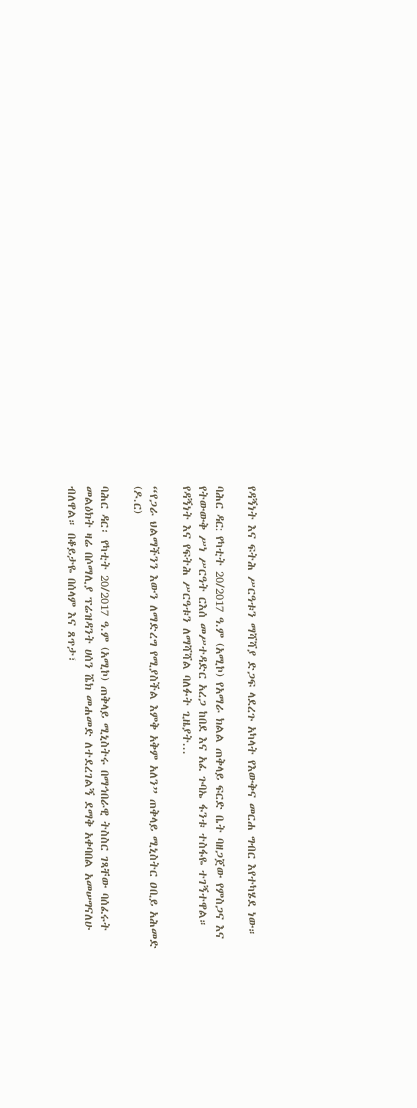የዳኝነት እና ፍትሕ ሥርዓቱን ማሻሻያ ድጋፍ ላደረጉ አካላት የእውቅና መርሐ ግብር እየተካሄደ ነው።

ባሕር ዳር: የካቲት 20/2017 ዓ.ም (አሚኮ) የአማራ ክልል ጠቅላይ ፍርድ ቤት ባዘጋጀው የምስጋና እና የትውውቅ ሥነ ሥርዓት ርእሰ መሥተዳድር አረጋ ከበደ እና አፈ ጉባኤ ፋንቱ ተስፋዬ ተገኝተዋል። የዳኝነት እና የፍትሕ ሥርዓቱን ለማሻሻል ባለፉት ጊዜያት...

“የጋራ ህልማችንን እውን ለማድረግ የሚያስችል እምቅ አቅም አለን” ጠቅላይ ሚኒስትር ዐቢይ አሕመድ (ዶ.ር)

ባሕር ዳር፡ የካቲት 20/2017 ዓ.ም (አሚኮ) ጠቅላይ ሚኒስትሩ በማኅበራዊ ትስስር ገጻቸው ባሰፈሩት መልዕክት ዛሬ በሶማሊያ ፕሬዝዳንት ሀሰን ሼክ መሐመድ ለተደረገልኝ ደማቅ አቀባበል አመሠግናለሁ ብለዋል። በቆይታዬ በሰላም እና ጸጥታ፣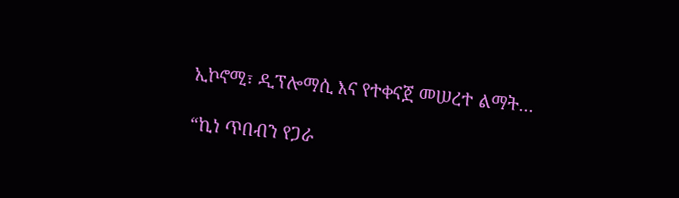ኢኮኖሚ፣ ዲፕሎማሲ እና የተቀናጀ መሠረተ ልማት...

“ኪነ ጥበብን የጋራ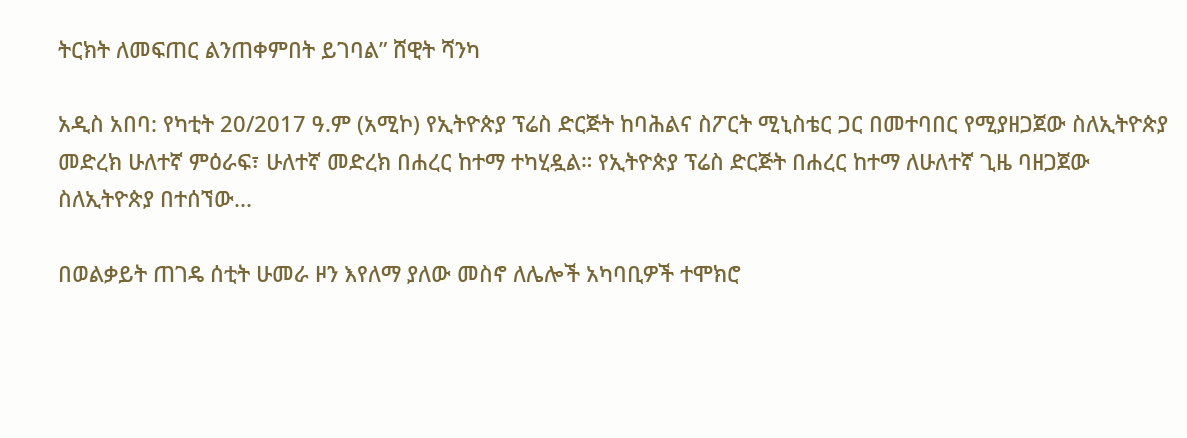ትርክት ለመፍጠር ልንጠቀምበት ይገባል” ሸዊት ሻንካ

አዲስ አበባ: የካቲት 20/2017 ዓ.ም (አሚኮ) የኢትዮጵያ ፕሬስ ድርጅት ከባሕልና ስፖርት ሚኒስቴር ጋር በመተባበር የሚያዘጋጀው ስለኢትዮጵያ መድረክ ሁለተኛ ምዕራፍ፣ ሁለተኛ መድረክ በሐረር ከተማ ተካሂዷል። የኢትዮጵያ ፕሬስ ድርጅት በሐረር ከተማ ለሁለተኛ ጊዜ ባዘጋጀው ስለኢትዮጵያ በተሰኘው...

በወልቃይት ጠገዴ ሰቲት ሁመራ ዞን እየለማ ያለው መስኖ ለሌሎች አካባቢዎች ተሞክሮ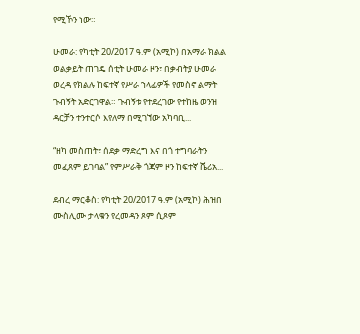የሚኾን ነው።

ሁመራ: የካቲት 20/2017 ዓ.ም (አሚኮ) በአማራ ክልል ወልቃይት ጠገዴ ሰቲት ሁመራ ዞን፣ በቃብትያ ሁመራ ወረዳ የክልሉ ከፍተኛ የሥራ ኀላፊዎች የመስኖ ልማት ጉብኝት አድርገዋል። ጉብኝቱ የተደረገው የተከዜ ወንዝ ዳርቻን ተንተርሶ እየለማ በሚገኘው አካባቢ...

“ዘካ መስጠት፣ ሰደቃ ማድረግ እና በጎ ተግባራትን መፈጸም ይገባል” የምሥራቅ ጎጃም ዞን ከፍተኛ ሼሪአ...

ደብረ ማርቆስ: የካቲት 20/2017 ዓ.ም (አሚኮ) ሕዝበ ሙስሊሙ ታላቁን የረመዳን ጾም ሲጾም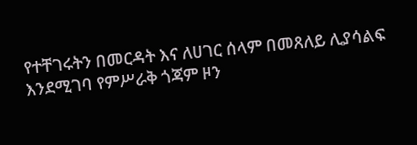የተቸገሩትን በመርዳት እና ለሀገር ሰላም በመጸለይ ሊያሳልፍ እንደሚገባ የምሥራቅ ጎጃም ዞን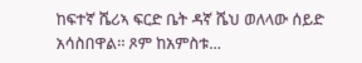ከፍተኛ ሼሪኣ ፍርድ ቤት ዳኛ ሼህ ወለላው ሰይድ አሳስበዋል፡፡ ጾም ከአምስቱ...